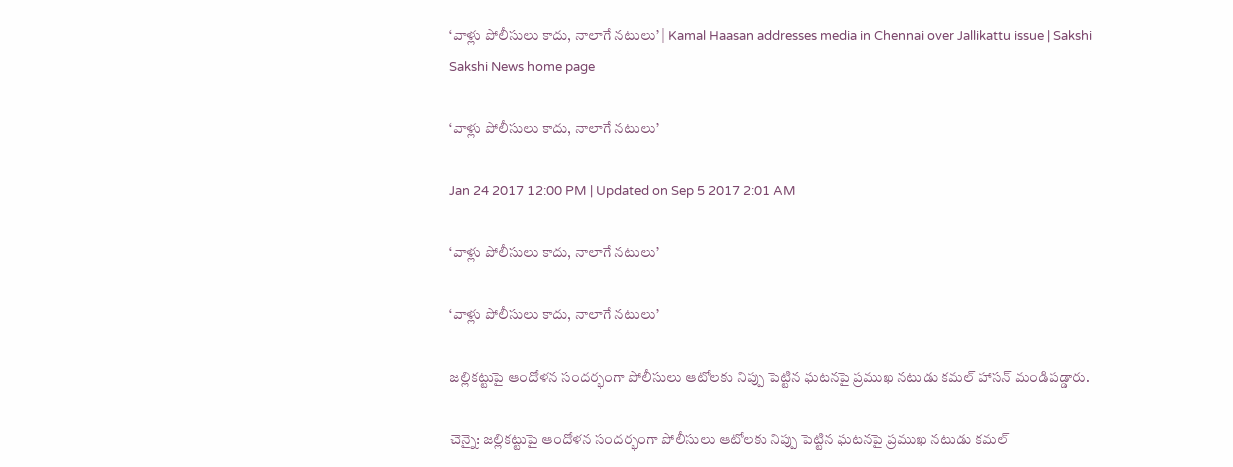‘వాళ్లు పోలీసులు కాదు, నాలాగే నటులు’ | Kamal Haasan addresses media in Chennai over Jallikattu issue | Sakshi
Sakshi News home page

‘వాళ్లు పోలీసులు కాదు, నాలాగే నటులు’

Jan 24 2017 12:00 PM | Updated on Sep 5 2017 2:01 AM

‘వాళ్లు పోలీసులు కాదు, నాలాగే నటులు’

‘వాళ్లు పోలీసులు కాదు, నాలాగే నటులు’

జల్లికట్టుపై ఆందోళన సందర్భంగా పోలీసులు ఆటోలకు నిప్పు పెట్టిన ఘటనపై ప్రముఖ నటుడు కమల్‌ హాసన్ మండిపడ్డారు.

చెన్నై: జల్లికట్టుపై ఆందోళన సందర్భంగా పోలీసులు ఆటోలకు నిప్పు పెట్టిన ఘటనపై ప్రముఖ నటుడు కమల్‌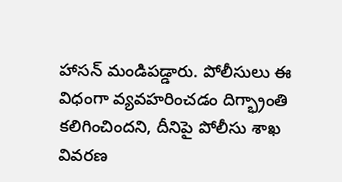హాసన్ మండిపడ్డారు. పోలీసులు ఈ విధంగా వ్యవహరించడం దిగ్భ్రాంతి కలిగించిందని, దీనిపై పోలీసు శాఖ వివరణ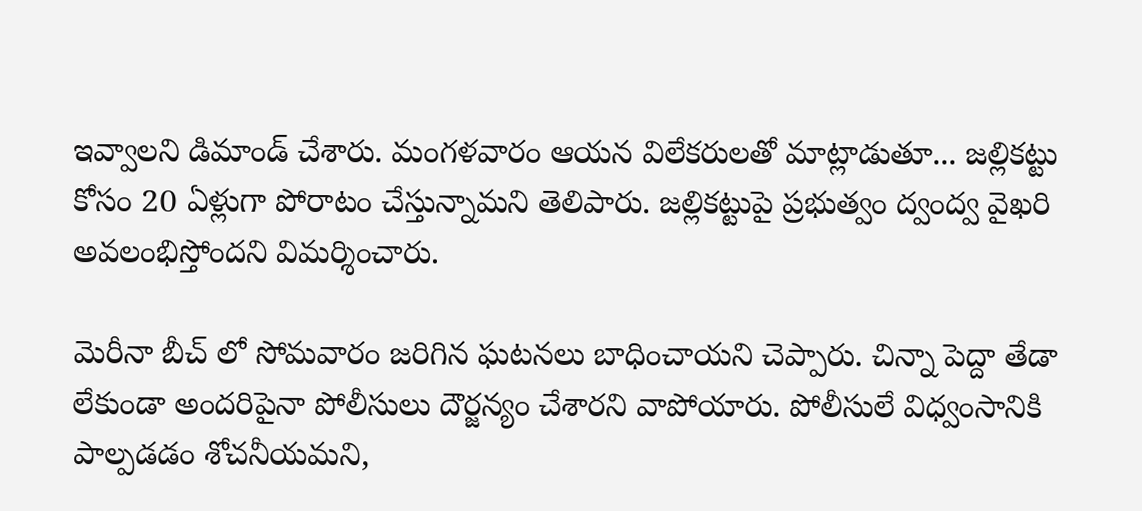ఇవ్వాలని డిమాండ్ చేశారు. మంగళవారం ఆయన విలేకరులతో మాట్లాడుతూ... జల్లికట్టు కోసం 20 ఏళ్లుగా పోరాటం చేస్తున్నామని తెలిపారు. జల్లికట్టుపై ప్రభుత్వం ద్వంద్వ వైఖరి అవలంభిస్తోందని విమర్శించారు.

మెరీనా బీచ్ లో సోమవారం జరిగిన ఘటనలు బాధించాయని చెప్పారు. చిన్నా పెద్దా తేడా లేకుండా అందరిపైనా పోలీసులు దౌర్జన్యం చేశారని వాపోయారు. పోలీసులే విధ్వంసానికి పాల్పడడం శోచనీయమని,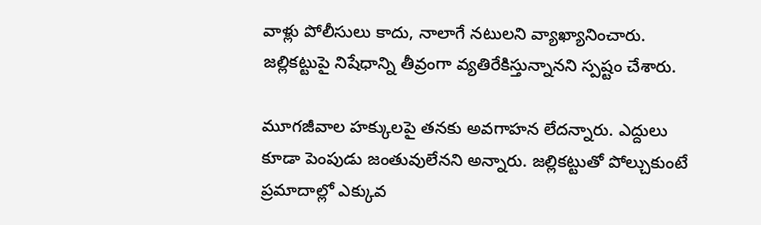వాళ్లు పోలీసులు కాదు, నాలాగే నటులని వ్యాఖ్యానించారు.  జల్లికట్టుపై నిషేధాన్ని తీవ్రంగా వ్యతిరేకిస్తున్నానని స్పష్టం చేశారు.

మూగజీవాల హక్కులపై తనకు అవగాహన లేదన్నారు. ఎద్దులు కూడా పెంపుడు జంతువులేనని అన్నారు. జల్లికట్టుతో పోల్చుకుంటే ప్రమాదాల్లో ఎక్కువ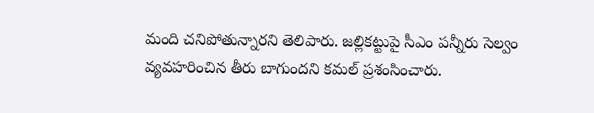మంది చనిపోతున్నారని తెలిపారు. జల్లికట్టుపై సీఎం పన్నీరు సెల్వం వ్యవహరించిన తీరు బాగుందని కమల్‌ ప్రశంసించారు.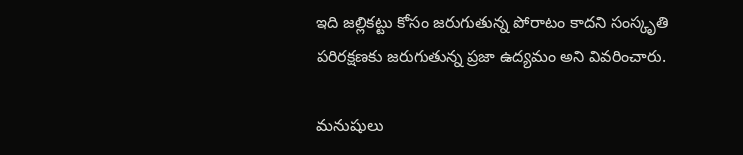ఇది జల్లికట్టు కోసం జరుగుతున్న పోరాటం కాదని సంస్కృతి పరిరక్షణకు జరుగుతున్న ప్రజా ఉద్యమం అని వివరించారు.

మనుషులు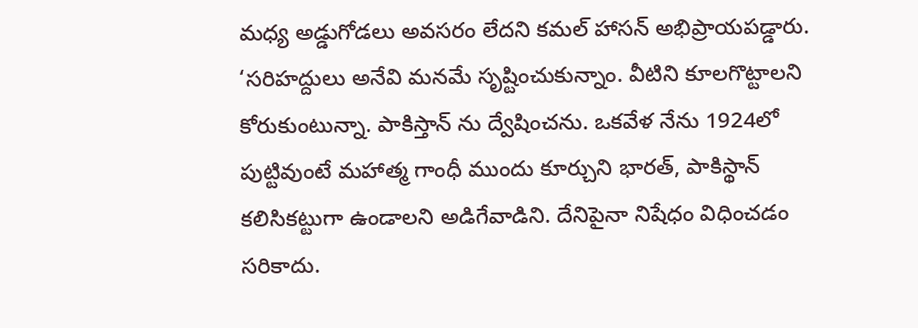మధ్య అడ్డుగోడలు అవసరం లేదని కమల్‌ హాసన్ అభిప్రాయపడ్డారు. ‘సరిహద్దులు అనేవి మనమే సృష్టించుకున్నాం. వీటిని కూలగొట్టాలని కోరుకుంటున్నా. పాకిస్తాన్ ను ద్వేషించను. ఒకవేళ నేను 1924లో పుట్టివుంటే మహాత్మ గాంధీ ముందు కూర్చుని భారత్, పాకిస్థాన్ కలిసికట్టుగా ఉండాలని అడిగేవాడిని. దేనిపైనా నిషేధం విధించడం సరికాదు.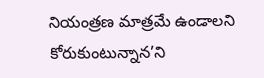నియంత్రణ మాత్రమే ఉండాలని కోరుకుంటున్నాన’ని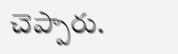చెప్పారు.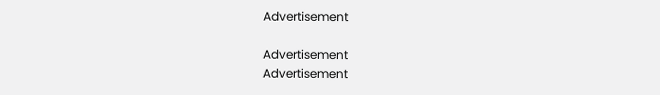Advertisement

Advertisement
Advertisement